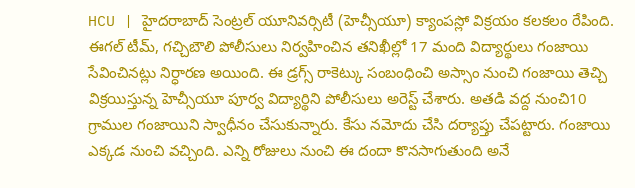HCU | హైదరాబాద్ సెంట్రల్ యూనివర్సిటీ (హెచ్సీయూ) క్యాంపస్లో విక్రయం కలకలం రేపింది. ఈగల్ టీమ్, గచ్చిబౌలి పోలీసులు నిర్వహించిన తనిఖీల్లో 17 మంది విద్యార్థులు గంజాయి సేవించినట్లు నిర్ధారణ అయింది. ఈ డ్రగ్స్ రాకెట్కు సంబంధించి అస్సాం నుంచి గంజాయి తెచ్చి విక్రయిస్తున్న హెచ్సీయూ పూర్వ విద్యార్థిని పోలీసులు అరెస్ట్ చేశారు. అతడి వద్ద నుంచి10 గ్రాముల గంజాయిని స్వాధీనం చేసుకున్నారు. కేసు నమోదు చేసి దర్యాప్తు చేపట్టారు. గంజాయి ఎక్కడ నుంచి వచ్చింది. ఎన్ని రోజులు నుంచి ఈ దందా కొనసాగుతుంది అనే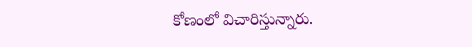కోణంలో విచారిస్తున్నారు.